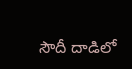సౌదీ దాడిలో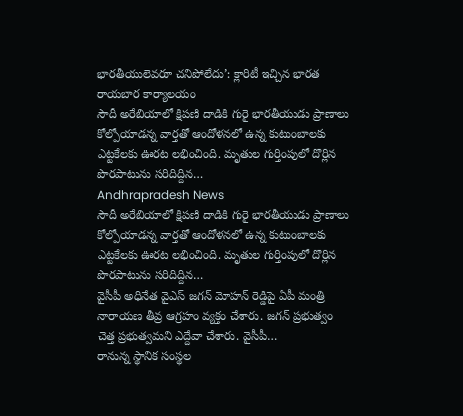భారతీయులెవరూ చనిపోలేదు’: క్లారిటీ ఇచ్చిన భారత రాయబార కార్యాలయం
సౌదీ అరేబియాలో క్షిపణి దాడికి గురై భారతీయుడు ప్రాణాలు కోల్పోయాడన్న వార్తతో ఆందోళనలో ఉన్న కుటుంబాలకు ఎట్టకేలకు ఊరట లభించింది. మృతుల గుర్తింపులో దొర్లిన పొరపాటును సరిదిద్దిన…
Andhrapradesh News
సౌదీ అరేబియాలో క్షిపణి దాడికి గురై భారతీయుడు ప్రాణాలు కోల్పోయాడన్న వార్తతో ఆందోళనలో ఉన్న కుటుంబాలకు ఎట్టకేలకు ఊరట లభించింది. మృతుల గుర్తింపులో దొర్లిన పొరపాటును సరిదిద్దిన…
వైసీపీ అధినేత వైఎస్ జగన్ మోహన్ రెడ్డిపై ఏపీ మంత్రి నారాయణ తీవ్ర ఆగ్రహం వ్యక్తం చేశారు. జగన్ ప్రభుత్వం చెత్త ప్రభుత్వమని ఎద్దేవా చేశారు. వైసీపీ…
రానున్న స్థానిక సంస్థల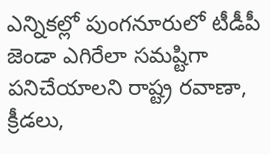ఎన్నికల్లో పుంగనూరులో టీడీపీ జెండా ఎగిరేలా సమష్టిగా పనిచేయాలని రాష్ట్ర రవాణా, క్రీడలు,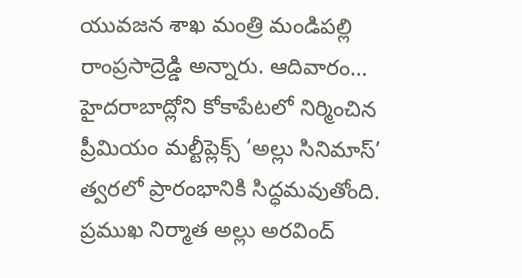యువజన శాఖ మంత్రి మండిపల్లి రాంప్రసాద్రెడ్డి అన్నారు. ఆదివారం…
హైదరాబాద్లోని కోకాపేటలో నిర్మించిన ప్రీమియం మల్టీప్లెక్స్ ‘అల్లు సినిమాస్’ త్వరలో ప్రారంభానికి సిద్ధమవుతోంది. ప్రముఖ నిర్మాత అల్లు అరవింద్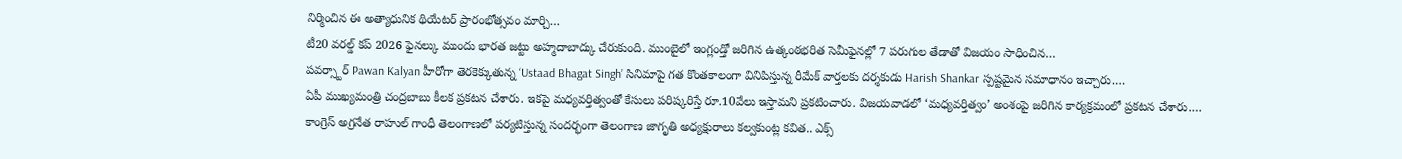నిర్మించిన ఈ అత్యాధునిక థియేటర్ ప్రారంభోత్సవం మార్చి…
టీ20 వరల్డ్ కప్ 2026 ఫైనల్కు ముందు భారత జట్టు అహ్మదాబాద్కు చేరుకుంది. ముంబైలో ఇంగ్లండ్తో జరిగిన ఉత్కంఠభరిత సెమీఫైనల్లో 7 పరుగుల తేడాతో విజయం సాధించిన…
పవర్స్టార్ Pawan Kalyan హీరోగా తెరకెక్కుతున్న ‘Ustaad Bhagat Singh’ సినిమాపై గత కొంతకాలంగా వినిపిస్తున్న రీమేక్ వార్తలకు దర్శకుడు Harish Shankar స్పష్టమైన సమాధానం ఇచ్చారు.…
ఏపీ ముఖ్యమంత్రి చంద్రబాబు కీలక ప్రకటన చేశారు. ఇకపై మధ్యవర్తిత్వంతో కేసులు పరిష్కరిస్తే రూ.10వేలు ఇస్తామని ప్రకటించారు. విజయవాడలో ‘మధ్యవర్తిత్వం’ అంశంపై జరిగిన కార్యక్రమంలో ప్రకటన చేశారు.…
కాంగ్రెస్ అగ్రనేత రాహుల్ గాంధీ తెలంగాణలో పర్యటిస్తున్న సందర్భంగా తెలంగాణ జాగృతి అధ్యక్షురాలు కల్వకుంట్ల కవిత.. ఎక్స్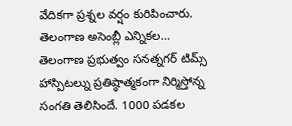వేదికగా ప్రశ్నల వర్షం కురిపించారు. తెలంగాణ అసెంబ్లీ ఎన్నికల…
తెలంగాణ ప్రభుత్వం సనత్నగర్ టిమ్స్ హాస్పిటల్ను ప్రతిష్ఠాత్మకంగా నిర్మిస్తోన్న సంగతి తెలిసిందే. 1000 పడకల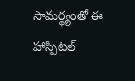సామర్థ్యంతో ఈ హాస్పిటల్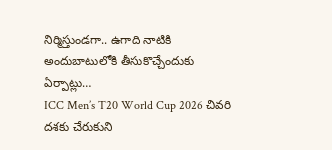నిర్మిస్తుండగా.. ఉగాది నాటికి అందుబాటులోకి తీసుకొచ్చేందుకు ఏర్పాట్లు…
ICC Men’s T20 World Cup 2026 చివరి దశకు చేరుకుని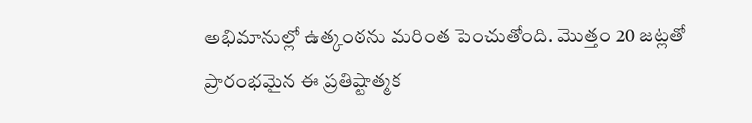అభిమానుల్లో ఉత్కంఠను మరింత పెంచుతోంది. మొత్తం 20 జట్లతో ప్రారంభమైన ఈ ప్రతిష్టాత్మక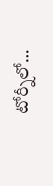టోర్నీలో…